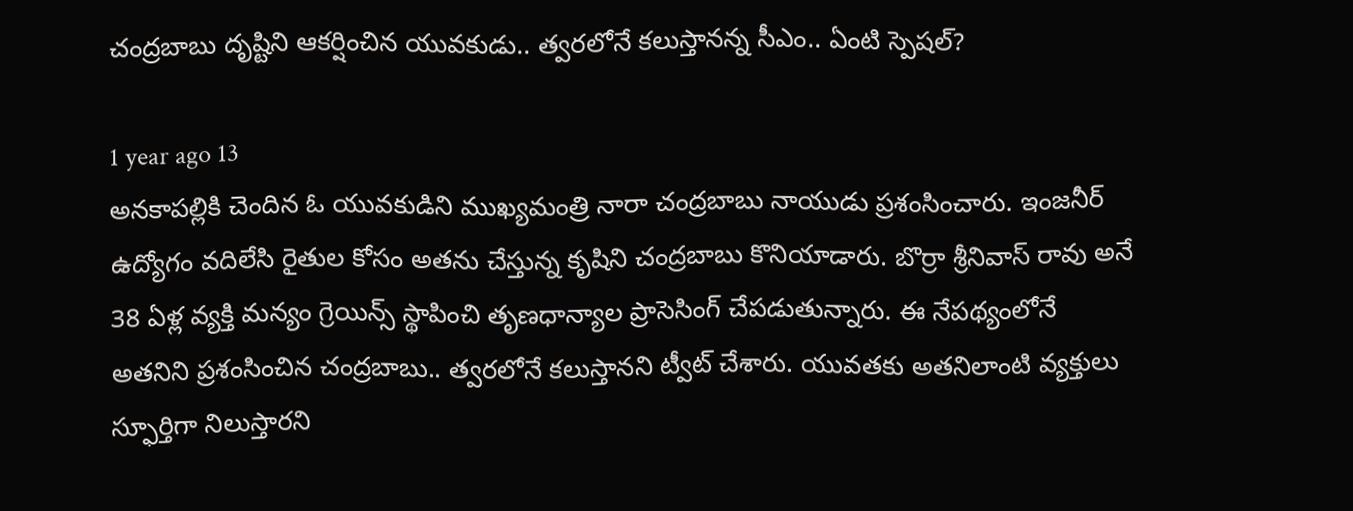చంద్రబాబు దృష్టిని ఆకర్షించిన యువకుడు.. త్వరలోనే కలుస్తానన్న సీఎం.. ఏంటి స్పెషల్?

1 year ago 13
అనకాపల్లికి చెందిన ఓ యువకుడిని ముఖ్యమంత్రి నారా చంద్రబాబు నాయుడు ప్రశంసించారు. ఇంజనీర్ ఉద్యోగం వదిలేసి రైతుల కోసం అతను చేస్తున్న కృషిని చంద్రబాబు కొనియాడారు. బొర్రా శ్రీనివాస్ రావు అనే 38 ఏళ్ల వ్యక్తి మన్యం గ్రెయిన్స్ స్థాపించి తృణధాన్యాల ప్రాసెసింగ్ చేపడుతున్నారు. ఈ నేపథ్యంలోనే అతనిని ప్రశంసించిన చంద్రబాబు.. త్వరలోనే కలుస్తానని ట్వీట్ చేశారు. యువతకు అతనిలాంటి వ్యక్తులు స్ఫూర్తిగా నిలుస్తారని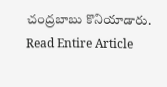చంద్రబాబు కొనియాడారు.
Read Entire Article